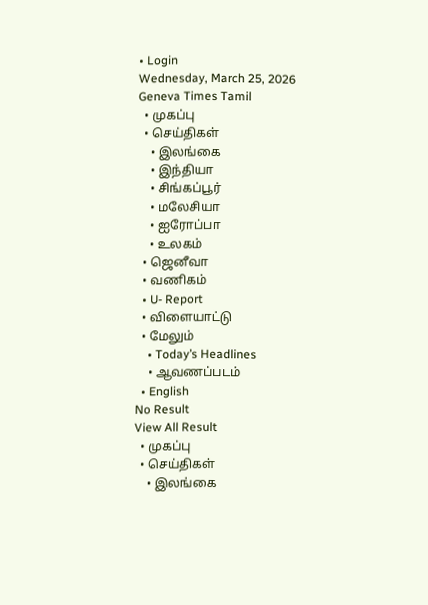• Login
Wednesday, March 25, 2026
Geneva Times Tamil
  • முகப்பு
  • செய்திகள்
    • இலங்கை
    • இந்தியா
    • சிங்கப்பூர்
    • மலேசியா
    • ஐரோப்பா
    • உலகம்
  • ஜெனீவா
  • வணிகம்
  • U- Report
  • விளையாட்டு
  • மேலும்
    • Today’s Headlines
    • ஆவணப்படம்
  • English
No Result
View All Result
  • முகப்பு
  • செய்திகள்
    • இலங்கை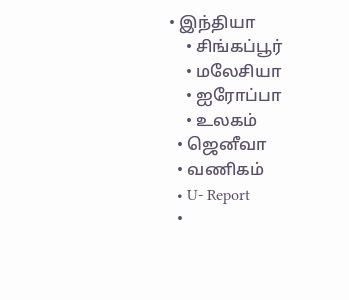• இந்தியா
    • சிங்கப்பூர்
    • மலேசியா
    • ஐரோப்பா
    • உலகம்
  • ஜெனீவா
  • வணிகம்
  • U- Report
  •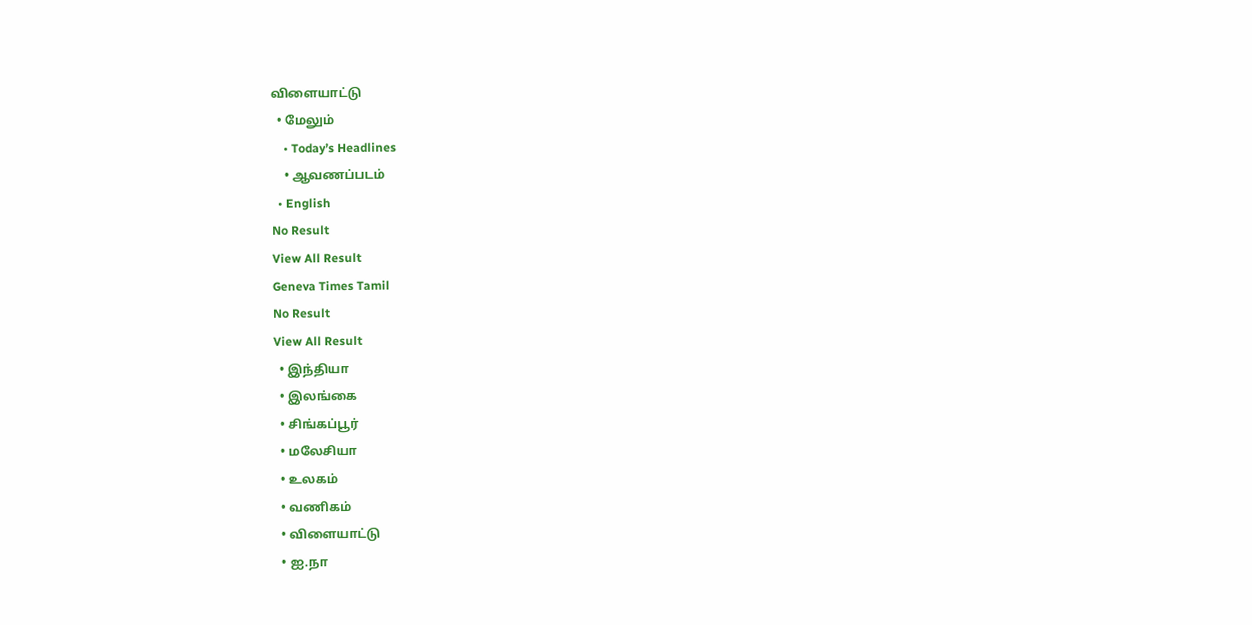விளையாட்டு
  • மேலும்
    • Today’s Headlines
    • ஆவணப்படம்
  • English
No Result
View All Result
Geneva Times Tamil
No Result
View All Result
  • இந்தியா
  • இலங்கை
  • சிங்கப்பூர்
  • மலேசியா
  • உலகம்
  • வணிகம்
  • விளையாட்டு
  • ஐ.நா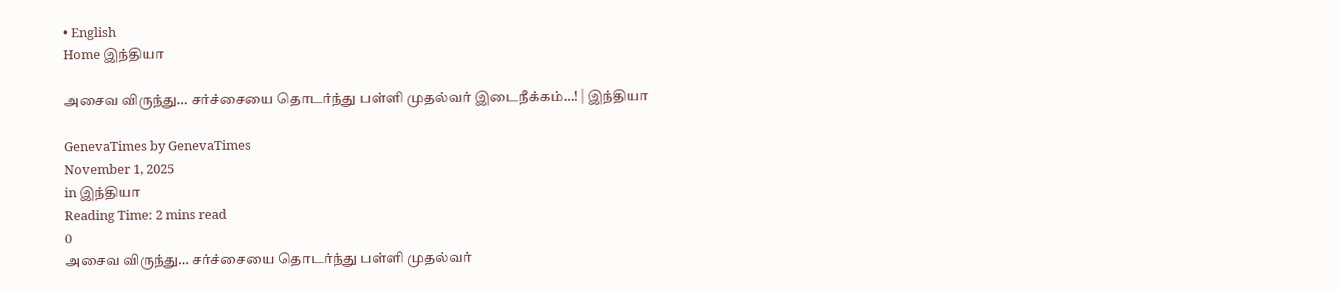• English
Home இந்தியா

அசைவ விருந்து… சர்ச்சையை தொடர்ந்து பள்ளி முதல்வர் இடைநீக்கம்…! | இந்தியா

GenevaTimes by GenevaTimes
November 1, 2025
in இந்தியா
Reading Time: 2 mins read
0
அசைவ விருந்து… சர்ச்சையை தொடர்ந்து பள்ளி முதல்வர்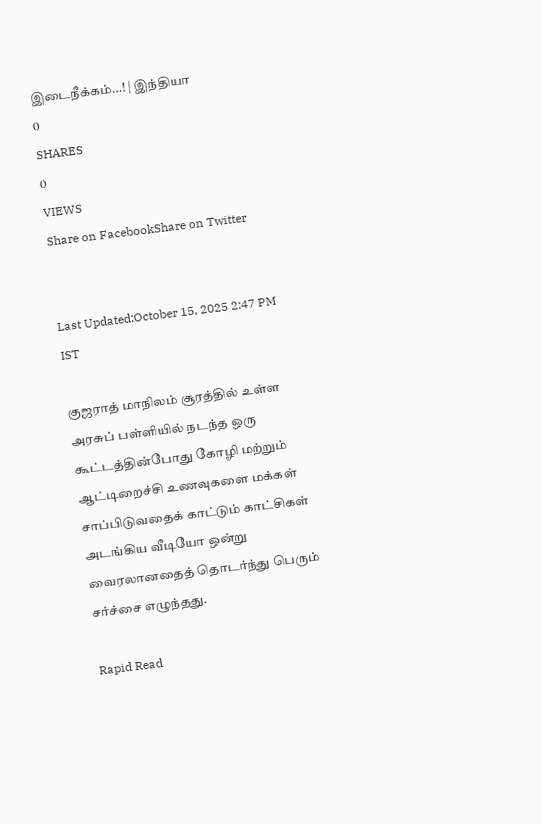இடைநீக்கம்…! | இந்தியா
0
SHARES
0
VIEWS
Share on FacebookShare on Twitter


Last Updated:October 15, 2025 2:47 PM IST

குஜராத் மாநிலம் சூரத்தில் உள்ள அரசுப் பள்ளியில் நடந்த ஒரு கூட்டத்தின்போது கோழி மற்றும் ஆட்டிறைச்சி உணவுகளை மக்கள் சாப்பிடுவதைக் காட்டும் காட்சிகள் அடங்கிய வீடியோ ஒன்று வைரலானதைத் தொடர்ந்து பெரும் சர்ச்சை எழுந்தது.

Rapid Read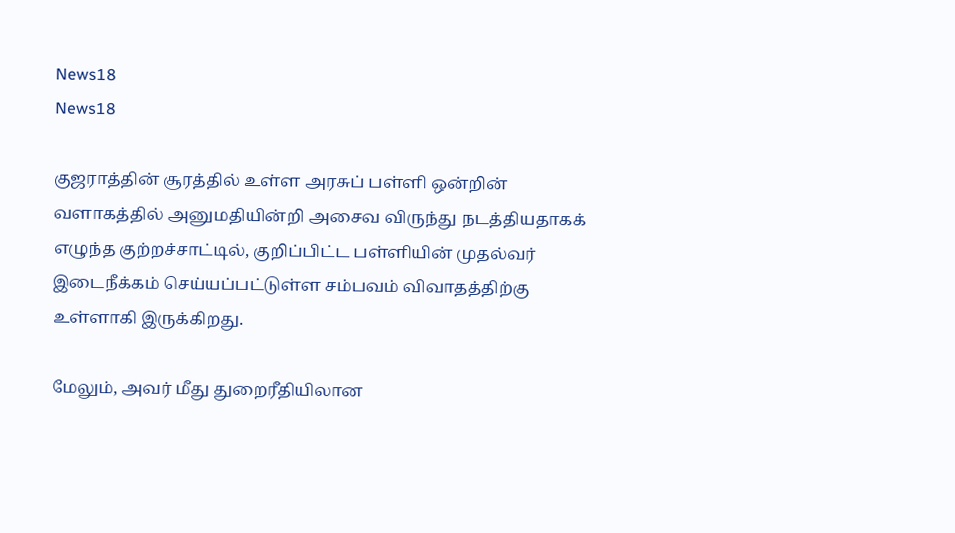News18
News18

குஜராத்தின் சூரத்தில் உள்ள அரசுப் பள்ளி ஒன்றின் வளாகத்தில் அனுமதியின்றி அசைவ விருந்து நடத்தியதாகக் எழுந்த குற்றச்சாட்டில், குறிப்பிட்ட பள்ளியின் முதல்வர் இடைநீக்கம் செய்யப்பட்டுள்ள சம்பவம் விவாதத்திற்கு உள்ளாகி இருக்கிறது.

மேலும், அவர் மீது துறைரீதியிலான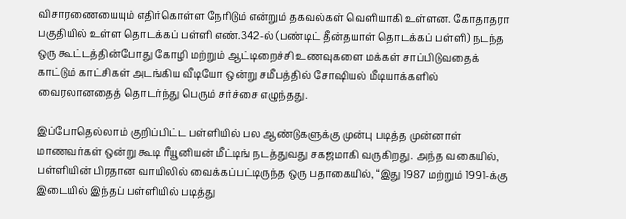விசாரணையையும் எதிர்கொள்ள நேரிடும் என்றும் தகவல்கள் வெளியாகி உள்ளன. கோதாதரா பகுதியில் உள்ள தொடக்கப் பள்ளி எண்.342-ல் (பண்டிட் தீன்தயாள் தொடக்கப் பள்ளி) நடந்த ஒரு கூட்டத்தின்போது கோழி மற்றும் ஆட்டிறைச்சி உணவுகளை மக்கள் சாப்பிடுவதைக் காட்டும் காட்சிகள் அடங்கிய வீடியோ ஒன்று சமீபத்தில் சோஷியல் மீடியாக்களில் வைரலானதைத் தொடர்ந்து பெரும் சர்ச்சை எழுந்தது.

இப்போதெல்லாம் குறிப்பிட்ட பள்ளியில் பல ஆண்டுகளுக்கு முன்பு படித்த முன்னாள் மாணவர்கள் ஒன்று கூடி ரீயூனியன் மீட்டிங் நடத்துவது சகஜமாகி வருகிறது. அந்த வகையில், பள்ளியின் பிரதான வாயிலில் வைக்கப்பட்டிருந்த ஒரு பதாகையில், “இது 1987 மற்றும் 1991-க்கு இடையில் இந்தப் பள்ளியில் படித்து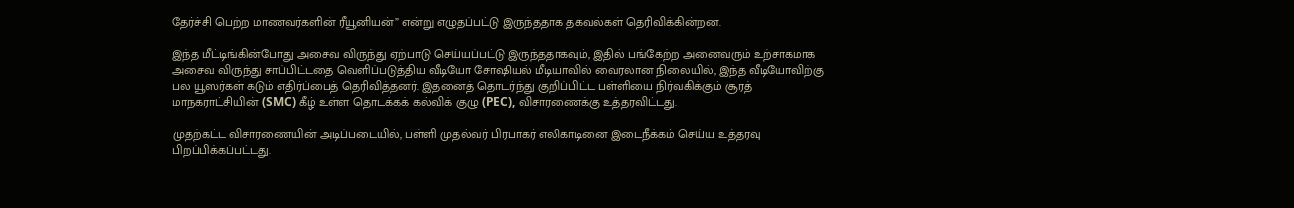தேர்ச்சி பெற்ற மாணவர்களின் ரீயூனியன்” என்று எழுதப்பட்டு இருந்ததாக தகவல்கள் தெரிவிக்கின்றன.

இந்த மீட்டிங்கின்போது அசைவ விருந்து ஏற்பாடு செய்யப்பட்டு இருந்ததாகவும், இதில் பங்கேற்ற அனைவரும் உற்சாகமாக அசைவ விருந்து சாப்பிட்டதை வெளிப்படுத்திய வீடியோ சோஷியல் மீடியாவில் வைரலான நிலையில், இந்த வீடியோவிற்கு பல யூஸர்கள் கடும் எதிர்ப்பைத் தெரிவித்தனர். இதனைத் தொடர்ந்து குறிப்பிட்ட பள்ளியை நிர்வகிக்கும் சூரத் மாநகராட்சியின் (SMC) கீழ் உள்ள தொடக்கக் கல்விக் குழு (PEC), விசாரணைக்கு உத்தரவிட்டது.

முதற்கட்ட விசாரணையின் அடிப்படையில், பள்ளி முதல்வர் பிரபாகர் எலிகாடினை இடைநீக்கம் செய்ய உத்தரவு பிறப்பிக்கப்பட்டது.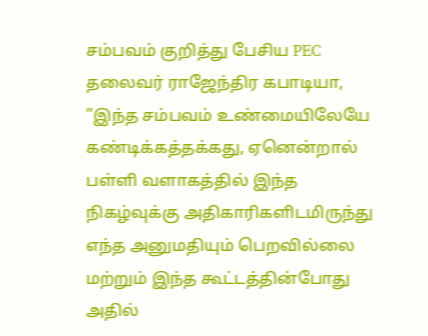சம்பவம் குறித்து பேசிய PEC தலைவர் ராஜேந்திர கபாடியா, ”இந்த சம்பவம் உண்மையிலேயே கண்டிக்கத்தக்கது, ஏனென்றால் பள்ளி வளாகத்தில் இந்த நிகழ்வுக்கு அதிகாரிகளிடமிருந்து எந்த அனுமதியும் பெறவில்லை மற்றும் இந்த கூட்டத்தின்போது அதில்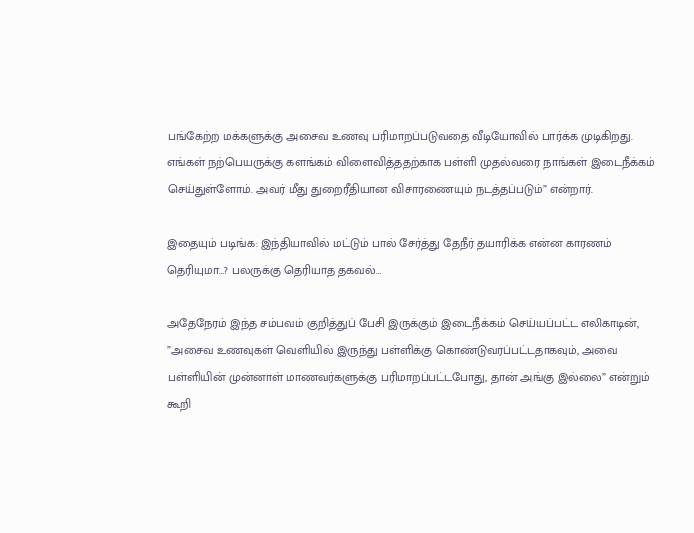பங்கேற்ற மக்களுக்கு அசைவ உணவு பரிமாறப்படுவதை வீடியோவில் பார்க்க முடிகிறது. எங்கள் நற்பெயருக்கு களங்கம் விளைவித்ததற்காக பள்ளி முதல்வரை நாங்கள் இடைநீக்கம் செய்துள்ளோம். அவர் மீது துறைரீதியான விசாரணையும் நடத்தப்படும்” என்றார்.

இதையும் படிங்க: இந்தியாவில் மட்டும் பால் சேர்த்து தேநீர் தயாரிக்க என்ன காரணம் தெரியுமா…? பலருக்கு தெரியாத தகவல்…

அதேநேரம் இந்த சம்பவம் குறித்துப் பேசி இருக்கும் இடைநீக்கம் செய்யப்பட்ட எலிகாடின், ”அசைவ உணவுகள் வெளியில் இருந்து பள்ளிக்கு கொண்டுவரப்பட்டதாகவும், அவை பள்ளியின் முன்னாள் மாணவர்களுக்கு பரிமாறப்பட்டபோது, தான் அங்கு இல்லை” என்றும் கூறி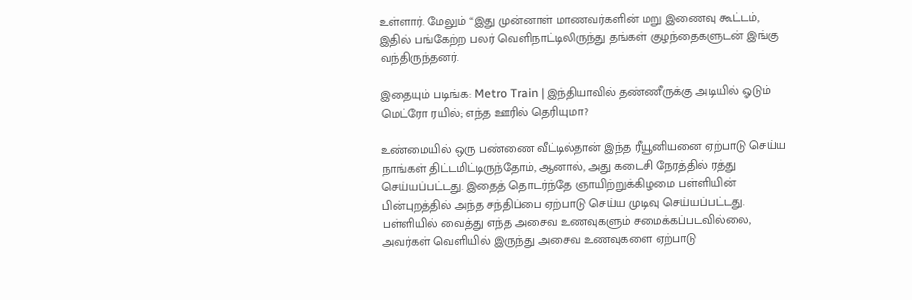உள்ளார். மேலும் “இது முன்னாள் மாணவர்களின் மறு இணைவு கூட்டம், இதில் பங்கேற்ற பலர் வெளிநாட்டிலிருந்து தங்கள் குழந்தைகளுடன் இங்கு வந்திருந்தனர்.

இதையும் படிங்க: Metro Train | இந்தியாவில் தண்ணீருக்கு அடியில் ஓடும் மெட்ரோ ரயில்; எந்த ஊரில் தெரியுமா?

உண்மையில் ஒரு பண்ணை வீட்டில்தான் இந்த ரீயூனியனை ஏற்பாடு செய்ய நாங்கள் திட்டமிட்டிருந்தோம், ஆனால், அது கடைசி நேரத்தில் ரத்து செய்யப்பட்டது. இதைத் தொடர்ந்தே ஞாயிற்றுக்கிழமை பள்ளியின் பின்புறத்தில் அந்த சந்திப்பை ஏற்பாடு செய்ய முடிவு செய்யப்பட்டது. பள்ளியில் வைத்து எந்த அசைவ உணவுகளும் சமைக்கப்படவில்லை, அவர்கள் வெளியில் இருந்து அசைவ உணவுகளை ஏற்பாடு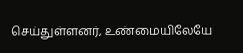செய்துள்ளனர், உண்மையிலேயே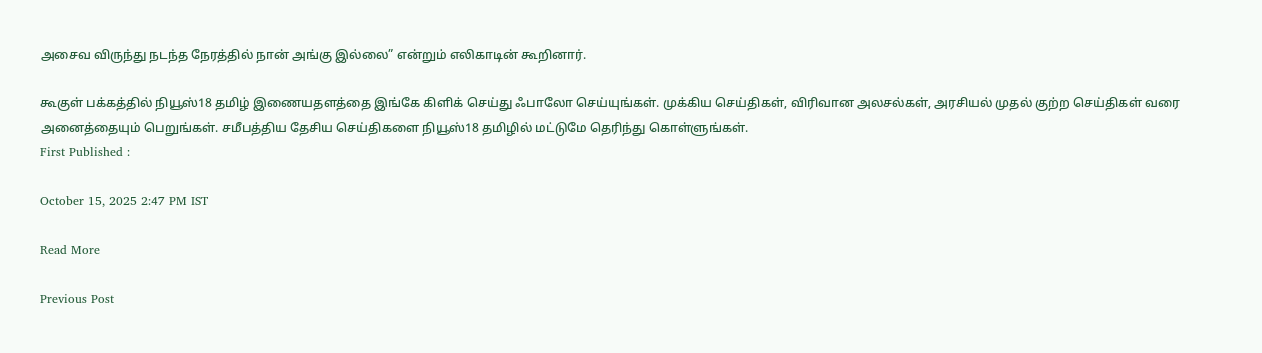அசைவ விருந்து நடந்த நேரத்தில் நான் அங்கு இல்லை” என்றும் எலிகாடின் கூறினார்.

கூகுள் பக்கத்தில் நியூஸ்18 தமிழ் இணையதளத்தை இங்கே கிளிக் செய்து ஃபாலோ செய்யுங்கள். முக்கிய செய்திகள், விரிவான அலசல்கள், அரசியல் முதல் குற்ற செய்திகள் வரை அனைத்தையும் பெறுங்கள். சமீபத்திய தேசிய செய்திகளை நியூஸ்18 தமிழில் மட்டுமே தெரிந்து கொள்ளுங்கள்.
First Published :

October 15, 2025 2:47 PM IST

Read More

Previous Post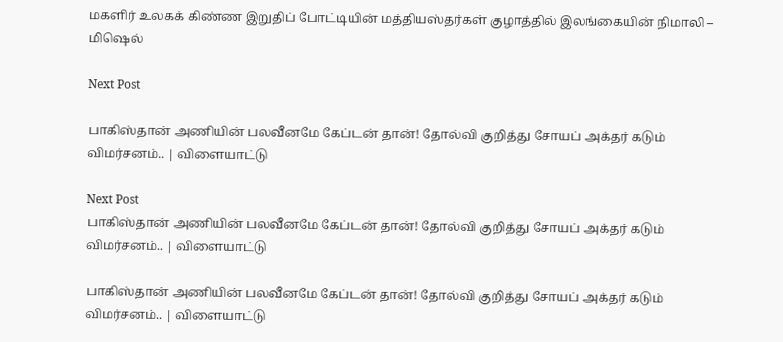மகளிர் உலகக் கிண்ண இறுதிப் போட்டியின் மத்தியஸ்தர்கள் குழாத்தில் இலங்கையின் நிமாலி – மிஷெல்

Next Post

பாகிஸ்தான் அணியின் பலவீனமே கேப்டன் தான்! தோல்வி குறித்து சோயப் அக்தர் கடும் விமர்சனம்.. | விளையாட்டு

Next Post
பாகிஸ்தான் அணியின் பலவீனமே கேப்டன் தான்! தோல்வி குறித்து சோயப் அக்தர் கடும் விமர்சனம்.. | விளையாட்டு

பாகிஸ்தான் அணியின் பலவீனமே கேப்டன் தான்! தோல்வி குறித்து சோயப் அக்தர் கடும் விமர்சனம்.. | விளையாட்டு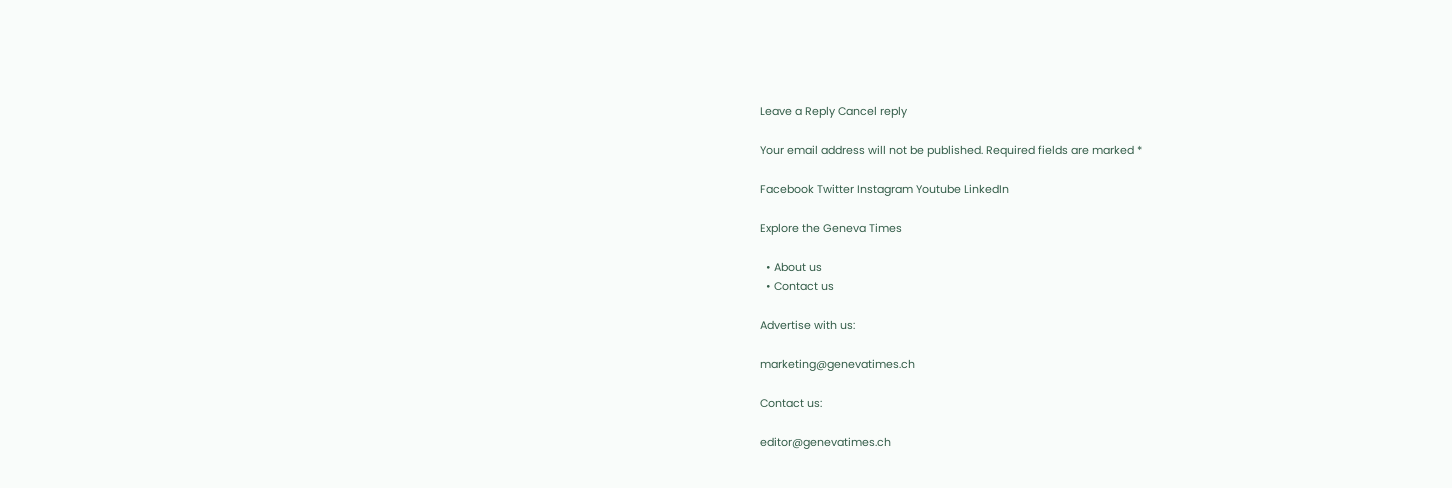Leave a Reply Cancel reply

Your email address will not be published. Required fields are marked *

Facebook Twitter Instagram Youtube LinkedIn

Explore the Geneva Times

  • About us
  • Contact us

Advertise with us:

marketing@genevatimes.ch

Contact us:

editor@genevatimes.ch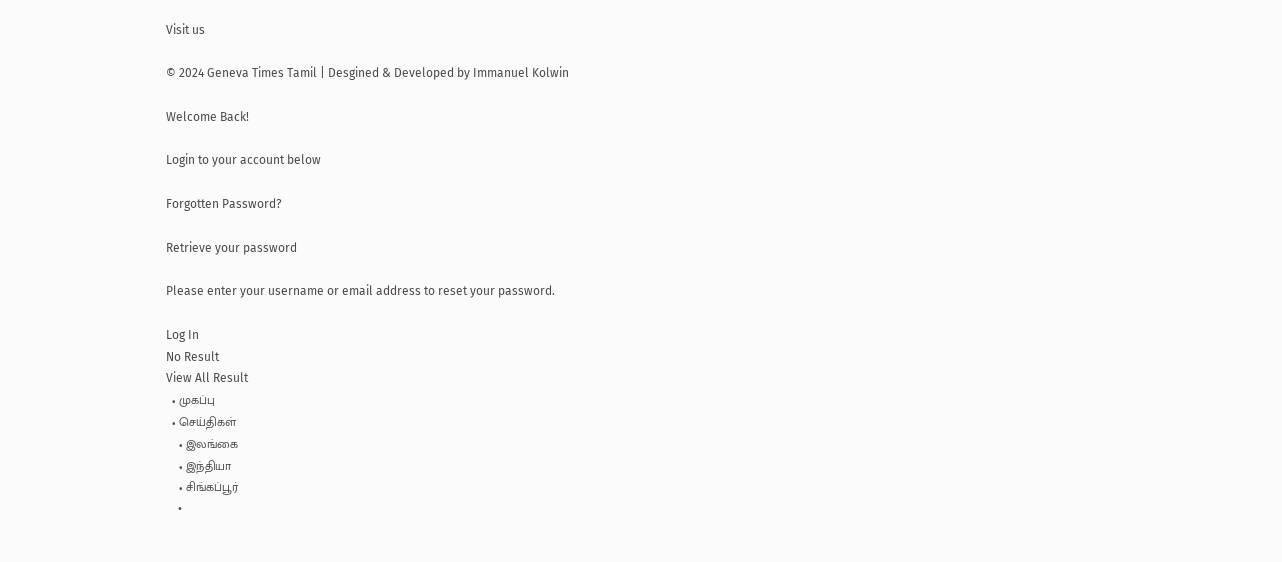Visit us

© 2024 Geneva Times Tamil | Desgined & Developed by Immanuel Kolwin

Welcome Back!

Login to your account below

Forgotten Password?

Retrieve your password

Please enter your username or email address to reset your password.

Log In
No Result
View All Result
  • முகப்பு
  • செய்திகள்
    • இலங்கை
    • இந்தியா
    • சிங்கப்பூர்
    •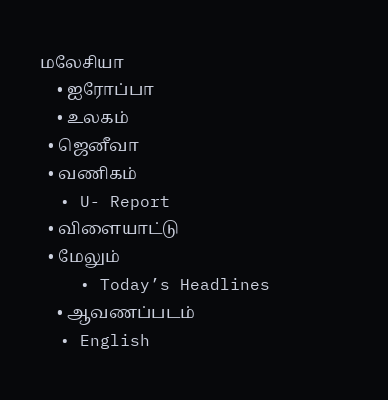மலேசியா
    • ஐரோப்பா
    • உலகம்
  • ஜெனீவா
  • வணிகம்
  • U- Report
  • விளையாட்டு
  • மேலும்
    • Today’s Headlines
    • ஆவணப்படம்
  • English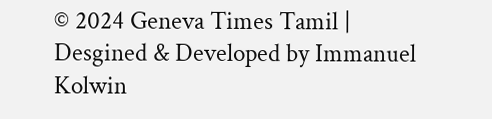© 2024 Geneva Times Tamil | Desgined & Developed by Immanuel Kolwin